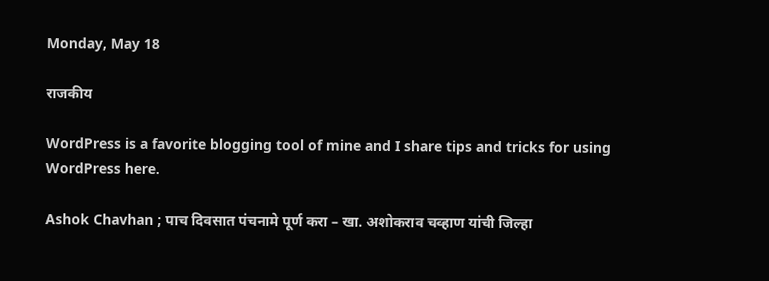Monday, May 18

राजकीय

WordPress is a favorite blogging tool of mine and I share tips and tricks for using WordPress here.

Ashok Chavhan ; पाच दिवसात पंचनामे पूर्ण करा – खा. अशोकराव चव्हाण यांची जिल्हा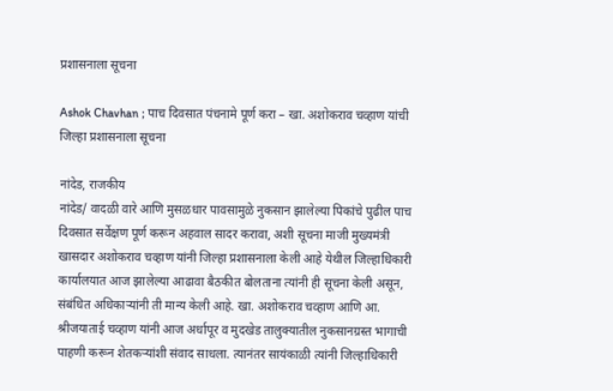प्रशासनाला सूचना

Ashok Chavhan ; पाच दिवसात पंचनामे पूर्ण करा – खा. अशोकराव चव्हाण यांची जिल्हा प्रशासनाला सूचना

नांदेड, राजकीय
नांदेड/ वादळी वारे आणि मुसळधार पावसामुळे नुकसान झालेल्या पिकांचे पुढील पाच दिवसात सर्वेक्षण पूर्ण करून अहवाल सादर करावा, अशी सूचना माजी मुख्यमंत्री खासदार अशोकराव चव्हाण यांनी जिल्हा प्रशासनाला केली आहे येथील जिल्हाधिकारी कार्यालयात आज झालेल्या आढावा बैठकीत बोलताना त्यांनी ही सूचना केली असून, संबंधित अधिकाऱ्यांनी ती मान्य केली आहे. खा. अशोकराव चव्हाण आणि आ. श्रीजयाताई चव्हाण यांनी आज अर्धापूर व मुदखेड तालुक्यातील नुकसानग्रस्त भागाची पाहणी करून शेतकऱ्यांशी संवाद साधला. त्यानंतर सायंकाळी त्यांनी जिल्हाधिकारी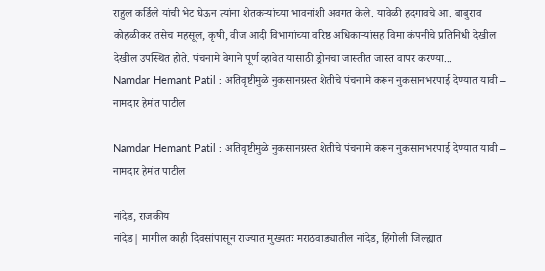राहुल कर्डिले यांची भेट घेऊन त्यांना शेतकऱ्यांच्या भावनांशी अवगत केले. यावेळी हदगावचे आ. बाबुराव कोहळीकर तसेच महसूल, कृषी, वीज आदी विभागांच्या वरिष्ठ अधिकाऱ्यांसह विमा कंपनीचे प्रतिनिधी देखील देखील उपस्थित होते. पंचनामे वेगाने पूर्ण व्हावेत यासाठी ड्रोनचा जास्तीत जास्त वापर करण्या...
Namdar Hemant Patil : अतिवृष्टीमुळे नुकसानग्रस्त शेतीचे पंचनामे करून नुकसानभरपाई देण्यात यावी – नामदार हेमंत पाटील

Namdar Hemant Patil : अतिवृष्टीमुळे नुकसानग्रस्त शेतीचे पंचनामे करून नुकसानभरपाई देण्यात यावी – नामदार हेमंत पाटील

नांदेड, राजकीय
नांदेड| मागील काही दिवसांपासून राज्यात मुख्यतः मराठवाड्यातील नांदेड, हिंगोली जिल्ह्यात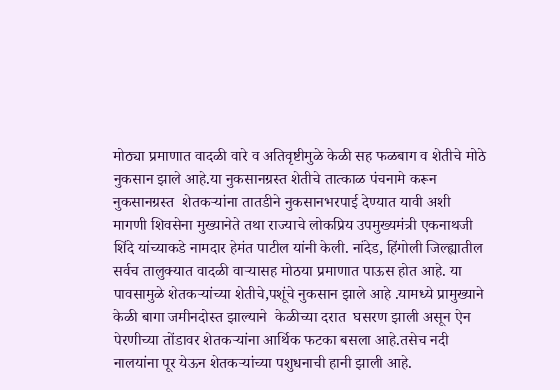मोठ्या प्रमाणात वादळी वारे व अतिवृष्टीमुळे केळी सह फळबाग व शेतीचे मोठे नुकसान झाले आहे.या नुकसानग्रस्त शेतीचे तात्काळ पंचनामे करून नुकसानग्रस्त  शेतकऱ्यांना तातडीने नुकसानभरपाई देण्यात यावी अशी मागणी शिवसेना मुख्यानेते तथा राज्याचे लोकप्रिय उपमुख्यमंत्री एकनाथजी शिंदे यांच्याकडे नामदार हेमंत पाटील यांनी केली. नांदेड, हिंगोली जिल्ह्यातील सर्वच तालुक्यात वादळी वाऱ्यासह मोठया प्रमाणात पाऊस होत आहे. या पावसामुळे शेतकऱ्यांच्या शेतीचे,पशूंचे नुकसान झाले आहे .यामध्ये प्रामुख्याने केळी बागा जमीनदोस्त झाल्याने  केळीच्या दरात  घसरण झाली असून ऐन पेरणीच्या तोंडावर शेतकऱ्यांना आर्थिक फटका बसला आहे.तसेच नदी नालयांना पूर येऊन शेतकऱ्यांच्या पशुधनाची हानी झाली आहे.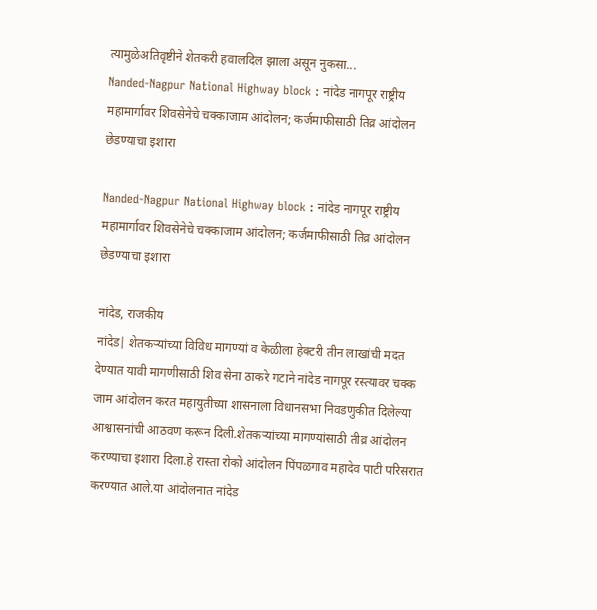त्यामुळेअतिवृष्टीने शेतकरी हवालदिल झाला असून नुकसा...
Nanded-Nagpur National Highway block : नांदेड नागपूर राष्ट्रीय महामार्गावर शिवसेनेचे चक्काजाम आंदोलन; कर्जमाफीसाठी तिव्र आंदोलन छेडण्याचा इशारा

Nanded-Nagpur National Highway block : नांदेड नागपूर राष्ट्रीय महामार्गावर शिवसेनेचे चक्काजाम आंदोलन; कर्जमाफीसाठी तिव्र आंदोलन छेडण्याचा इशारा

नांदेड, राजकीय
नांदेड| शेतकऱ्यांच्या विविध मागण्यां व केळीला हेक्टरी तीन लाखांची मदत देण्यात यावी मागणीसाठी शिव सेना ठाकरे गटाने नांदेड नागपूर रस्त्यावर चक्क जाम आंदोलन करत महायुतीच्या शासनाला विधानसभा निवडणुकीत दिलेल्या आश्वासनांची आठवण करून दिली.शेतकऱ्यांच्या मागण्यांसाठी तीव्र आंदोलन करण्याचा इशारा दिला.हे रास्ता रोको आंदोलन पिंपळगाव महादेव पाटी परिसरात करण्यात आले.या आंदोलनात नांदेड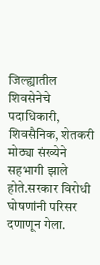जिल्ह्यातील शिवसेनेचे पदाधिकारी, शिवसैनिक, शेतकरी मोठ्या संख्येने सहभागी झाले होते.सरकार विरोधी घोषणांनी परिसर दणाणून गेला.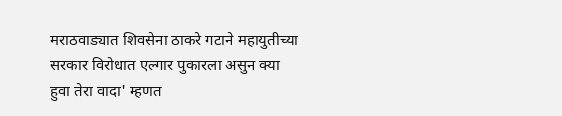मराठवाड्यात शिवसेना ठाकरे गटाने महायुतीच्या सरकार विरोधात एल्गार पुकारला असुन क्या हुवा तेरा वादा' म्हणत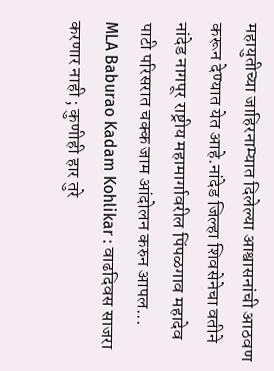महायुतीच्या जाहिरनाम्यात दिलेल्या आश्वासनांची आठवण करून देण्यात येत आहे.नांदेड जिल्हा शिवसेनेचा वतीने नांदेड नागपूर राष्ट्रीय महामार्गावरील पिंपळगाव महादेव पाटी परिसरात चक्क जाम आंदोलन करुन आपल...
MLA Baburao Kadam Kohlikar : वाढदिवस साजरा करणार नाही ; कुणीही हार तुरे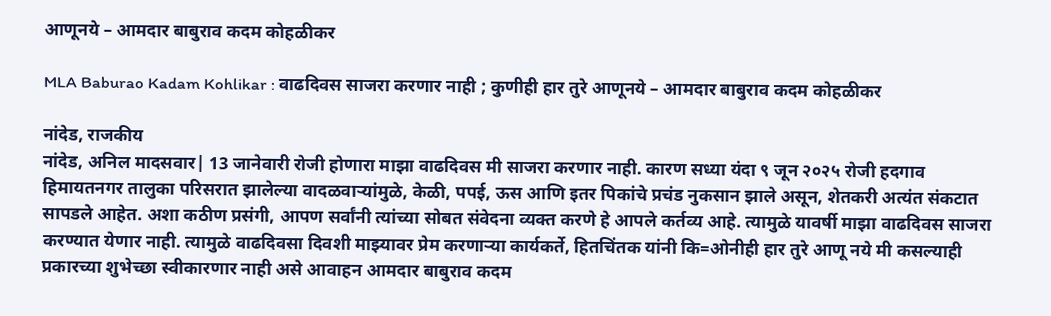आणूनये – आमदार बाबुराव कदम कोहळीकर

MLA Baburao Kadam Kohlikar : वाढदिवस साजरा करणार नाही ; कुणीही हार तुरे आणूनये – आमदार बाबुराव कदम कोहळीकर

नांदेड, राजकीय
नांदेड, अनिल मादसवार| 13 जानेवारी रोजी होणारा माझा वाढदिवस मी साजरा करणार नाही. कारण सध्या यंदा ९ जून २०२५ रोजी हदगाव हिमायतनगर तालुका परिसरात झालेल्या वादळवाऱ्यांमुळे, केळी, पपई, ऊस आणि इतर पिकांचे प्रचंड नुकसान झाले असून, शेतकरी अत्यंत संकटात सापडले आहेत. अशा कठीण प्रसंगी, आपण सर्वांनी त्यांच्या सोबत संवेदना व्यक्त करणे हे आपले कर्तव्य आहे. त्यामुळे यावर्षी माझा वाढदिवस साजरा करण्यात येणार नाही. त्यामुळे वाढदिवसा दिवशी माझ्यावर प्रेम करणाऱ्या कार्यकर्ते, हितचिंतक यांनी कि=ओनीही हार तुरे आणू नये मी कसल्याही प्रकारच्या शुभेच्छा स्वीकारणार नाही असे आवाहन आमदार बाबुराव कदम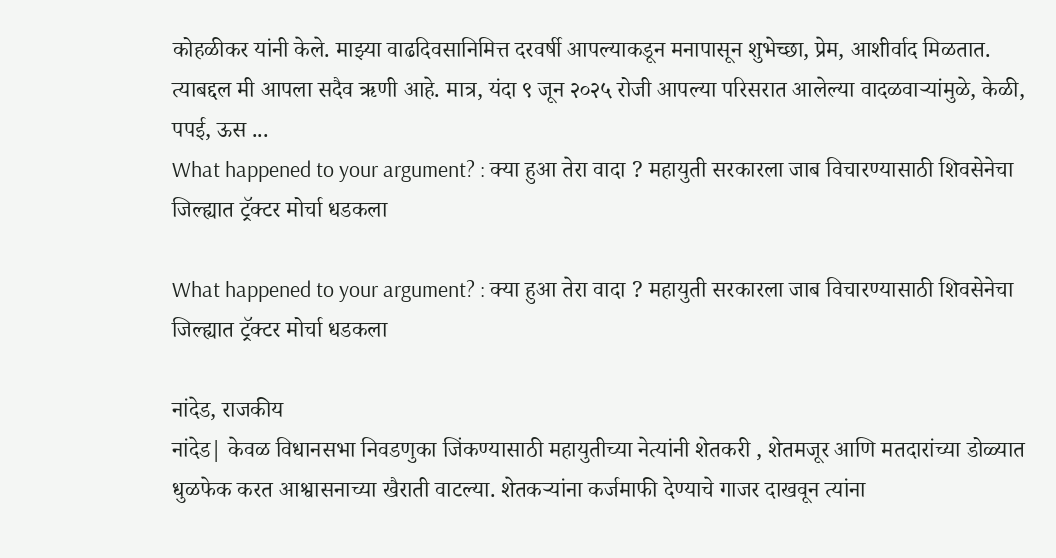कोहळीकर यांनी केले. माझ्या वाढदिवसानिमित्त दरवर्षी आपल्याकडून मनापासून शुभेच्छा, प्रेम, आशीर्वाद मिळतात. त्याबद्दल मी आपला सदैव ऋणी आहे. मात्र, यंदा ९ जून २०२५ रोजी आपल्या परिसरात आलेल्या वादळवाऱ्यांमुळे, केळी, पपई, ऊस ...
What happened to your argument? : क्या हुआ तेरा वादा ? महायुती सरकारला जाब विचारण्यासाठी शिवसेनेचा जिल्ह्यात ट्रॅक्टर मोर्चा धडकला

What happened to your argument? : क्या हुआ तेरा वादा ? महायुती सरकारला जाब विचारण्यासाठी शिवसेनेचा जिल्ह्यात ट्रॅक्टर मोर्चा धडकला

नांदेड, राजकीय
नांदेड| केवळ विधानसभा निवडणुका जिंकण्यासाठी महायुतीच्या नेत्यांनी शेतकरी , शेतमजूर आणि मतदारांच्या डोळ्यात धुळफेक करत आश्वासनाच्या खैराती वाटल्या. शेतकऱ्यांना कर्जमाफी देण्याचे गाजर दाखवून त्यांना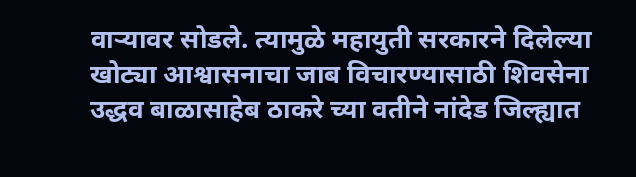वाऱ्यावर सोडले. त्यामुळे महायुती सरकारने दिलेल्या खोट्या आश्वासनाचा जाब विचारण्यासाठी शिवसेना उद्धव बाळासाहेब ठाकरे च्या वतीने नांदेड जिल्ह्यात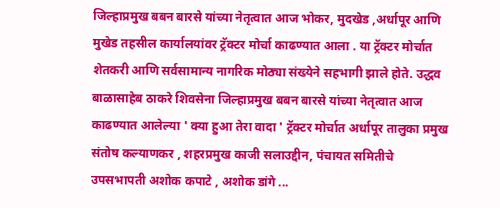जिल्हाप्रमुख बबन बारसे यांच्या नेतृत्वात आज भोकर, मुदखेड ,अर्धापूर आणि मुखेड तहसील कार्यालयांवर ट्रॅक्टर मोर्चा काढण्यात आला . या ट्रॅक्टर मोर्चात शेतकरी आणि सर्वसामान्य नागरिक मोठ्या संख्येने सहभागी झाले होते. उद्धव बाळासाहेब ठाकरे शिवसेना जिल्हाप्रमुख बबन बारसे यांच्या नेतृत्वात आज काढण्यात आलेल्या ' क्या हुआ तेरा वादा ' ट्रॅक्टर मोर्चात अर्धापूर तालुका प्रमुख संतोष कल्याणकर , शहरप्रमुख काजी सलाउद्दीन, पंचायत समितीचे उपसभापती अशोक कपाटे , अशोक डांगे ...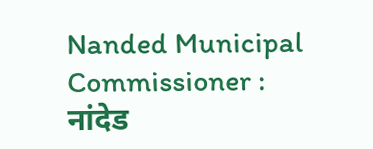Nanded Municipal Commissioner : नांदेड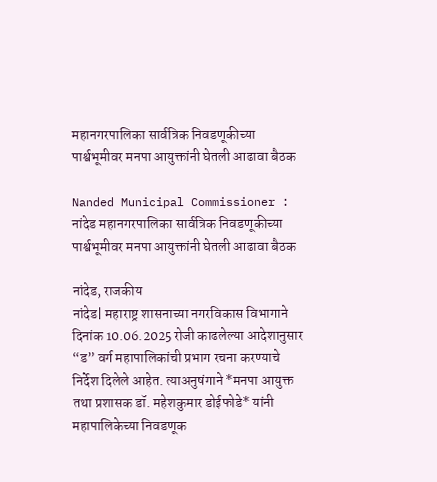महानगरपालिका सार्वत्रिक निवडणूकीच्या पार्श्वभूमीवर मनपा आयुक्तांनी घेतली आढावा बैठक

Nanded Municipal Commissioner : नांदेड महानगरपालिका सार्वत्रिक निवडणूकीच्या पार्श्वभूमीवर मनपा आयुक्तांनी घेतली आढावा बैठक

नांदेड, राजकीय
नांदेड| महाराष्ट्र शासनाच्या नगरविकास विभागाने दिनांक 10.06.2025 रोजी काढलेल्या आदेशानुसार “ड” वर्ग महापालिकांची प्रभाग रचना करण्याचे निर्देश दिलेले आहेत. त्याअनुषंगाने *मनपा आयुक्त तथा प्रशासक डॉ. महेशकुमार डोईफोडे* यांनी महापालिकेच्या निवडणूक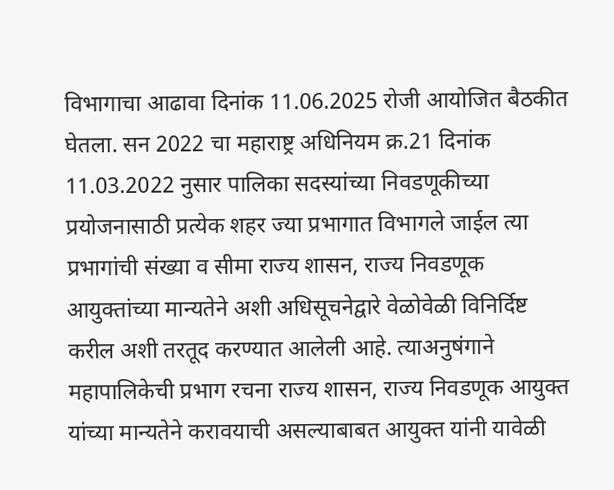विभागाचा आढावा दिनांक 11.06.2025 रोजी आयोजित बैठकीत घेतला. सन 2022 चा महाराष्ट्र अधिनियम क्र.21 दिनांक 11.03.2022 नुसार पालिका सदस्यांच्या निवडणूकीच्या प्रयोजनासाठी प्रत्येक शहर ज्या प्रभागात विभागले जाईल त्या प्रभागांची संख्या व सीमा राज्य शासन, राज्य निवडणूक आयुक्तांच्या मान्यतेने अशी अधिसूचनेद्वारे वेळोवेळी विनिर्दिष्ट करील अशी तरतूद करण्यात आलेली आहे. त्याअनुषंगाने महापालिकेची प्रभाग रचना राज्य शासन, राज्य निवडणूक आयुक्त यांच्या मान्यतेने करावयाची असल्याबाबत आयुक्त यांनी यावेळी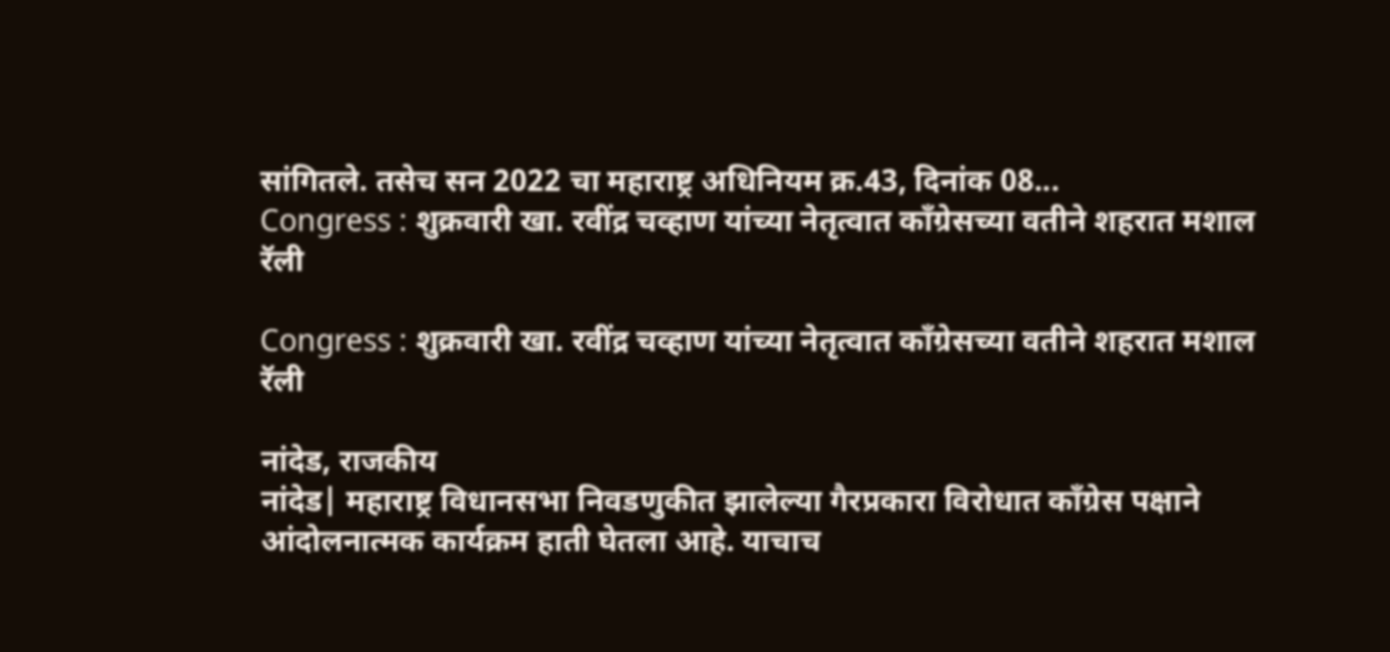सांगितले. तसेच सन 2022 चा महाराष्ट्र अधिनियम क्र.43, दिनांक 08...
Congress : शुक्रवारी खा. रवींद्र चव्हाण यांच्या नेतृत्वात काँग्रेसच्या वतीने शहरात मशाल रॅली

Congress : शुक्रवारी खा. रवींद्र चव्हाण यांच्या नेतृत्वात काँग्रेसच्या वतीने शहरात मशाल रॅली

नांदेड, राजकीय
नांदेड| महाराष्ट्र विधानसभा निवडणुकीत झालेल्या गैरप्रकारा विरोधात काँग्रेस पक्षाने आंदोलनात्मक कार्यक्रम हाती घेतला आहे. याचाच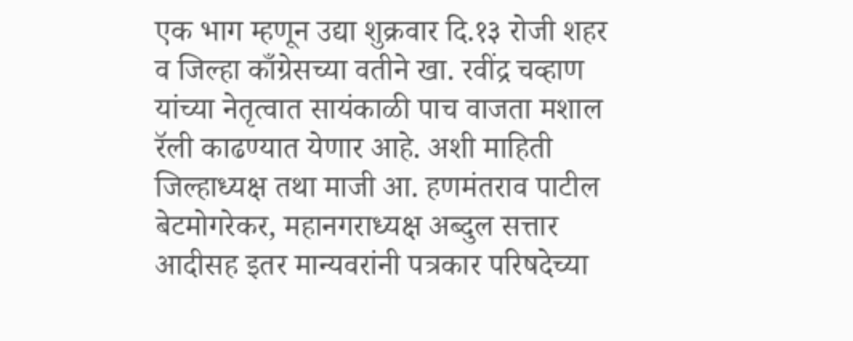एक भाग म्हणून उद्या शुक्रवार दि.१३ रोजी शहर व जिल्हा काँग्रेसच्या वतीने खा. रवींद्र चव्हाण यांच्या नेतृत्वात सायंकाळी पाच वाजता मशाल रॅली काढण्यात येणार आहे. अशी माहिती जिल्हाध्यक्ष तथा माजी आ. हणमंतराव पाटील बेटमोगरेकर, महानगराध्यक्ष अब्दुल सत्तार आदीसह इतर मान्यवरांनी पत्रकार परिषदेच्या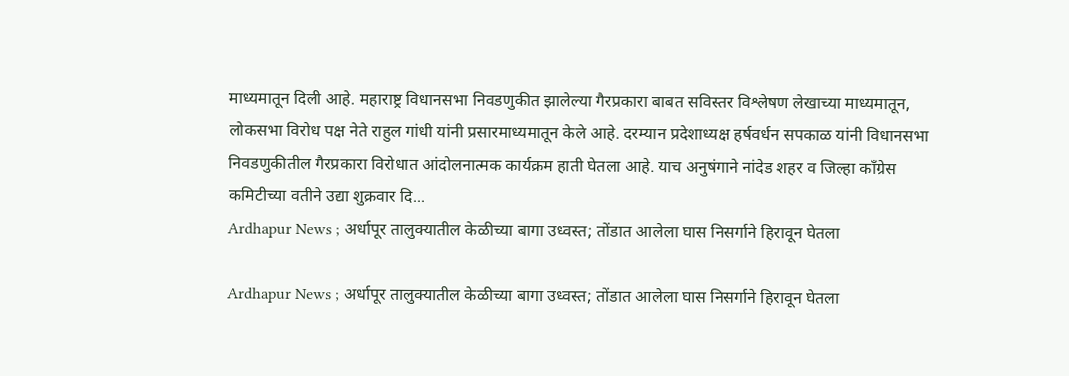माध्यमातून दिली आहे. महाराष्ट्र विधानसभा निवडणुकीत झालेल्या गैरप्रकारा बाबत सविस्तर विश्लेषण लेखाच्या माध्यमातून, लोकसभा विरोध पक्ष नेते राहुल गांधी यांनी प्रसारमाध्यमातून केले आहे. दरम्यान प्रदेशाध्यक्ष हर्षवर्धन सपकाळ यांनी विधानसभा निवडणुकीतील गैरप्रकारा विरोधात आंदोलनात्मक कार्यक्रम हाती घेतला आहे. याच अनुषंगाने नांदेड शहर व जिल्हा काँग्रेस कमिटीच्या वतीने उद्या शुक्रवार दि...
Ardhapur News ; अर्धापूर तालुक्यातील केळीच्या बागा उध्वस्त; तोंडात आलेला घास निसर्गाने हिरावून घेतला

Ardhapur News ; अर्धापूर तालुक्यातील केळीच्या बागा उध्वस्त; तोंडात आलेला घास निसर्गाने हिरावून घेतला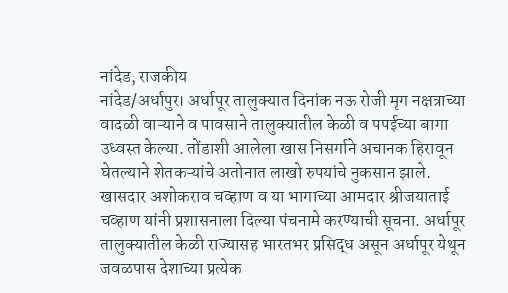नांदेड, राजकीय
नांदेड/अर्धापुर। अर्धापूर तालुक्यात दिनांक नऊ रोजी मृग नक्षत्राच्या वादळी वाऱ्याने व पावसाने तालुक्यातील केळी व पपईच्या बागा उध्वस्त केल्या. तोंडाशी आलेला खास निसर्गाने अचानक हिरावून घेतल्याने शेतकऱ्यांचे अतोनात लाखो रुपयांचे नुकसान झाले. खासदार अशोकराव चव्हाण व या भागाच्या आमदार श्रीजयाताई चव्हाण यांनी प्रशासनाला दिल्या पंचनामे करण्याची सूचना. अर्धापूर तालुक्यातील केळी राज्यासह भारतभर प्रसिद्ध असून अर्धापूर येथून जवळपास देशाच्या प्रत्येक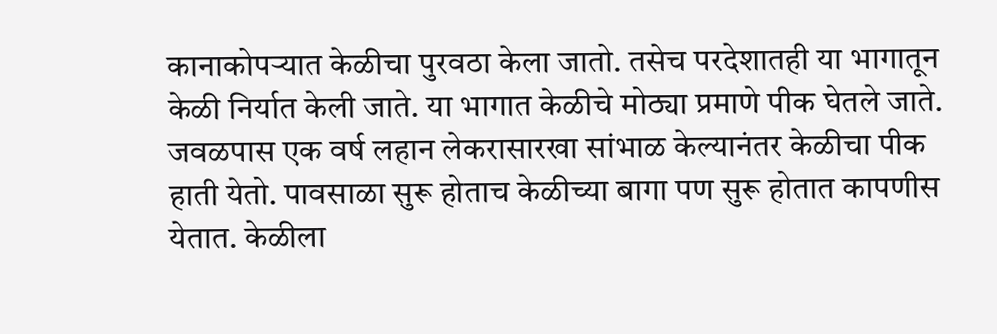कानाकोपऱ्यात केळीचा पुरवठा केला जातो. तसेच परदेशातही या भागातून केळी निर्यात केली जाते. या भागात केळीचे मोठ्या प्रमाणे पीक घेतले जाते. जवळपास एक वर्ष लहान लेकरासारखा सांभाळ केल्यानंतर केळीचा पीक हाती येतो. पावसाळा सुरू होताच केळीच्या बागा पण सुरू होतात कापणीस येतात. केळीला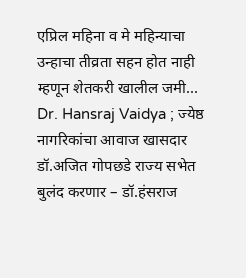एप्रिल महिना व मे महिन्याचा उन्हाचा तीव्रता सहन होत नाही म्हणून शेतकरी खालील जमी...
Dr. Hansraj Vaidya ; ज्येष्ठ नागरिकांचा आवाज खासदार डॉ.अजित गोपछडे राज्य सभेत बुलंद करणार – डॉ.हंसराज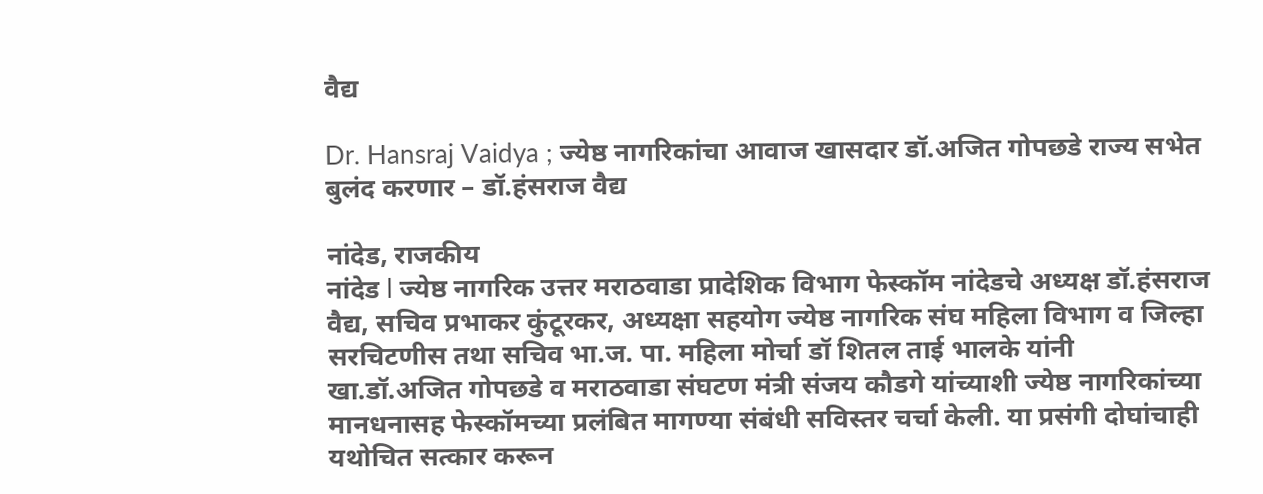वैद्य

Dr. Hansraj Vaidya ; ज्येष्ठ नागरिकांचा आवाज खासदार डॉ.अजित गोपछडे राज्य सभेत बुलंद करणार – डॉ.हंसराज वैद्य

नांदेड, राजकीय
नांदेड l ज्येष्ठ नागरिक उत्तर मराठवाडा प्रादेशिक विभाग फेस्कॉम नांदेडचे अध्यक्ष डॉ.हंसराज वैद्य, सचिव प्रभाकर कुंटूरकर, अध्यक्षा सहयोग ज्येष्ठ नागरिक संघ महिला विभाग व जिल्हा सरचिटणीस तथा सचिव भा.ज. पा. महिला मोर्चा डॉ शितल ताई भालके यांनी खा.डॉ.अजित गोपछडे व मराठवाडा संघटण मंत्री संजय कौडगे यांच्याशी ज्येष्ठ नागरिकांच्या मानधनासह फेस्कॉमच्या प्रलंबित मागण्या संबंधी सविस्तर चर्चा केली. या प्रसंगी दोघांचाही यथोचित सत्कार करून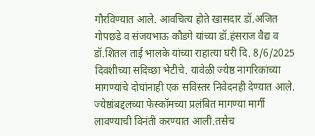गौरविण्यात आले. आवचित्य होते खासदार डॉ.अजित गोपछडे व संजयभाऊ कौडगे यांच्या डॉ.हंसराज वैद्य व डॉ.शितल ताई भालके यांच्या राहात्या घरी दि. 8/6/2025 दिवशीच्या सदिच्छा भेटीचे. यावेळी ज्येष्ठ नागरिकांच्या मागण्यांचे दोघांनाही एक सविस्तर निवेदनही देण्यात आले. ज्येष्ठांबद्दलच्या फेस्कॉमच्या प्रलंबित मागण्या मार्गी लावण्याची विनंती करण्यात आली.तसेच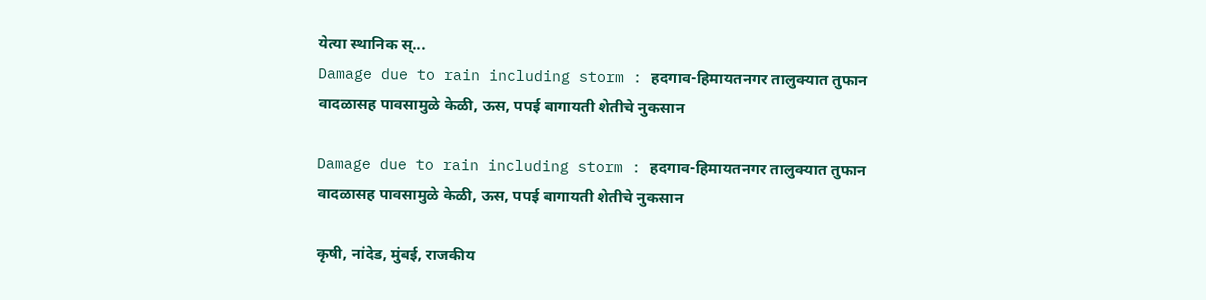येत्या स्थानिक स्...
Damage due to rain including storm : हदगाव-हिमायतनगर तालुक्यात तुफान वादळासह पावसामुळे केळी, ऊस, पपई बागायती शेतीचे नुकसान

Damage due to rain including storm : हदगाव-हिमायतनगर तालुक्यात तुफान वादळासह पावसामुळे केळी, ऊस, पपई बागायती शेतीचे नुकसान

कृषी, नांदेड, मुंबई, राजकीय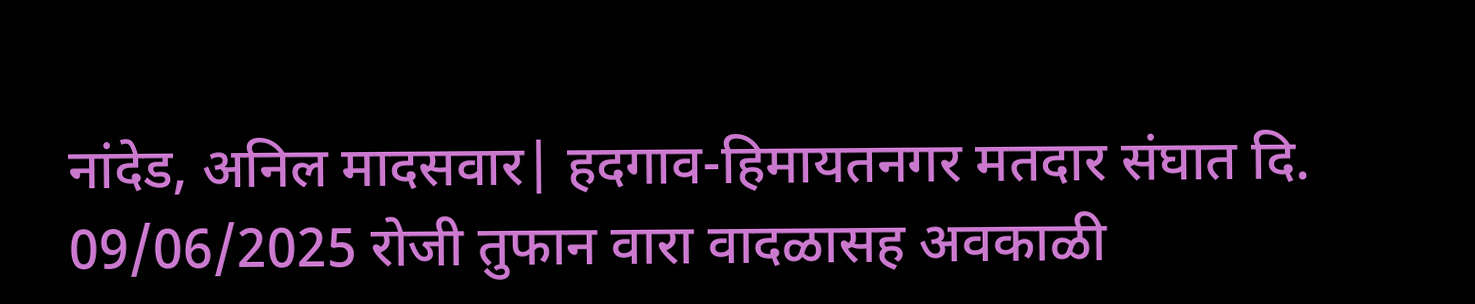नांदेड, अनिल मादसवार| हदगाव-हिमायतनगर मतदार संघात दि. 09/06/2025 रोजी तुफान वारा वादळासह अवकाळी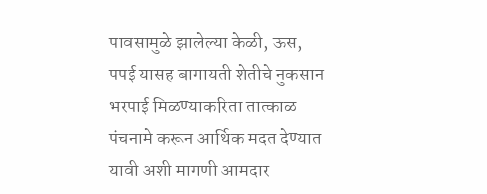पावसामुळे झालेल्या केळी, ऊस, पपई यासह बागायती शेतीचे नुकसान भरपाई मिळण्याकरिता तात्काळ पंचनामे करून आर्थिक मदत देण्यात यावी अशी मागणी आमदार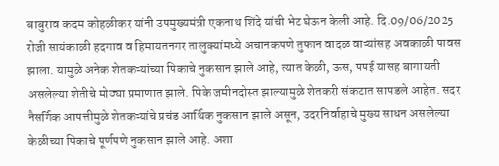बाबुराव कदम कोहळीकर यांनी उपमुख्यमंत्री एकनाथ शिंदे यांची भेट घेऊन केली आहे. दि.09/06/2025 रोजी सायंकाळी हदगाव व हिमायतनगर तालुक्यांमध्ये अचानकपणे तुफान वादळ वाऱ्यांसह अवकाळी पावस झाला. यामुळे अनेक शेतकऱ्यांच्या पिकाचे नुकसान झाले आहे, त्यात केळी, ऊस, पपई यासह बागायती असलेल्या शेतीचे मोठ्या प्रमाणात झाले. पिके जमीनदोस्त झाल्यामुळे शेतकरी संकटात सापडले आहेत. सदर नैसर्गिक आपत्तीमुळे शेतकऱ्यांचे प्रचंड आर्थिक नुकसान झाले असून, उदरनिर्वाहाचे मुख्य साधन असलेल्या केळीच्या पिकाचे पूर्णपणे नुकसान झाले आहे. अशा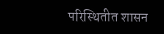परिस्थितीत शासन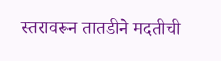स्तरावरून तातडीने मदतीची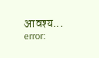आवश्य...
error: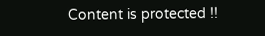Content is protected !!